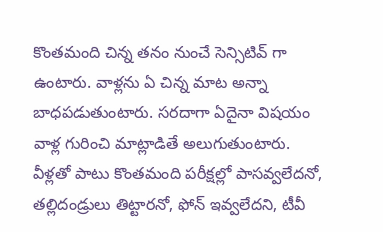కొంతమంది చిన్న తనం నుంచే సెన్సిటివ్ గా ఉంటారు. వాళ్లను ఏ చిన్న మాట అన్నా బాధపడుతుంటారు. సరదాగా ఏదైనా విషయం వాళ్ల గురించి మాట్లాడితే అలుగుతుంటారు. వీళ్లతో పాటు కొంతమంది పరీక్షల్లో పాసవ్వలేదనో, తల్లిదండ్రులు తిట్టారనో, ఫోన్ ఇవ్వలేదని, టీవీ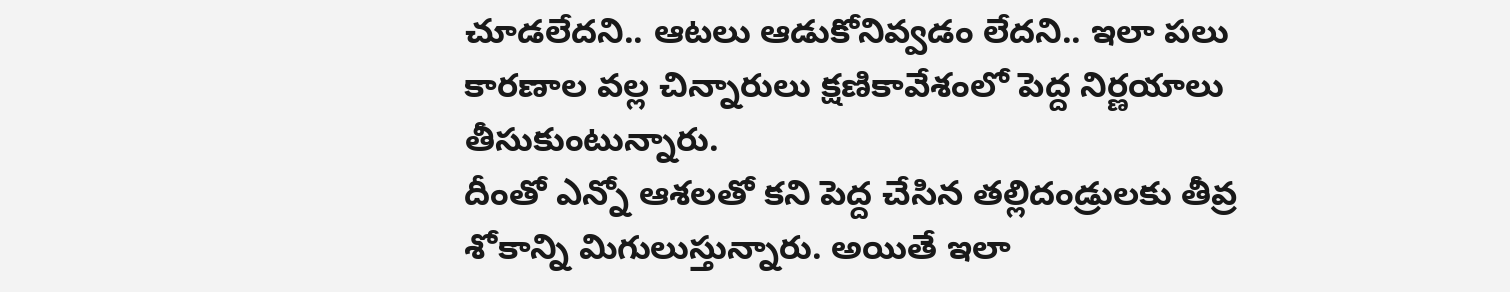చూడలేదని.. ఆటలు ఆడుకోనివ్వడం లేదని.. ఇలా పలు కారణాల వల్ల చిన్నారులు క్షణికావేశంలో పెద్ద నిర్ణయాలు తీసుకుంటున్నారు.
దీంతో ఎన్నో ఆశలతో కని పెద్ద చేసిన తల్లిదండ్రులకు తీవ్ర శోకాన్ని మిగులుస్తున్నారు. అయితే ఇలా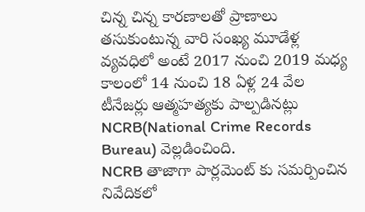చిన్న చిన్న కారణాలతో ప్రాణాలు తసుకుంటున్న వారి సంఖ్య మూడేళ్ల వ్యవధిలో అంటే 2017 నుంచి 2019 మధ్య కాలంలో 14 నుంచి 18 ఏళ్ల 24 వేల టీనేజర్లు ఆత్మహత్యకు పాల్పడినట్లు NCRB(National Crime Records Bureau) వెల్లడించింది.
NCRB తాజాగా పార్లమెంట్ కు సమర్పించిన నివేదికలో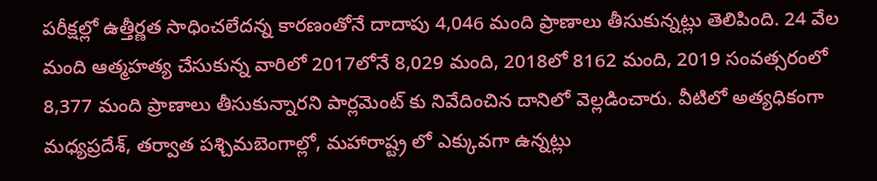పరీక్షల్లో ఉత్తీర్ణత సాధించలేదన్న కారణంతోనే దాదాపు 4,046 మంది ప్రాణాలు తీసుకున్నట్లు తెలిపింది. 24 వేల మంది ఆత్మహత్య చేసుకున్న వారిలో 2017లోనే 8,029 మంది, 2018లో 8162 మంది, 2019 సంవత్సరంలో 8,377 మంది ప్రాణాలు తీసుకున్నారని పార్లమెంట్ కు నివేదించిన దానిలో వెల్లడించారు. వీటిలో అత్యధికంగా మధ్యప్రదేశ్, తర్వాత పశ్చిమబెంగాల్లో, మహారాష్ట్ర లో ఎక్కువగా ఉన్నట్లు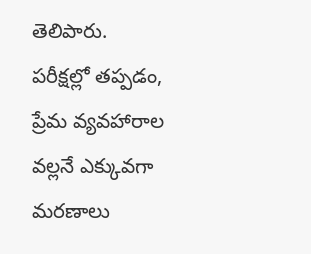తెలిపారు.
పరీక్షల్లో తప్పడం, ప్రేమ వ్యవహారాల వల్లనే ఎక్కువగా మరణాలు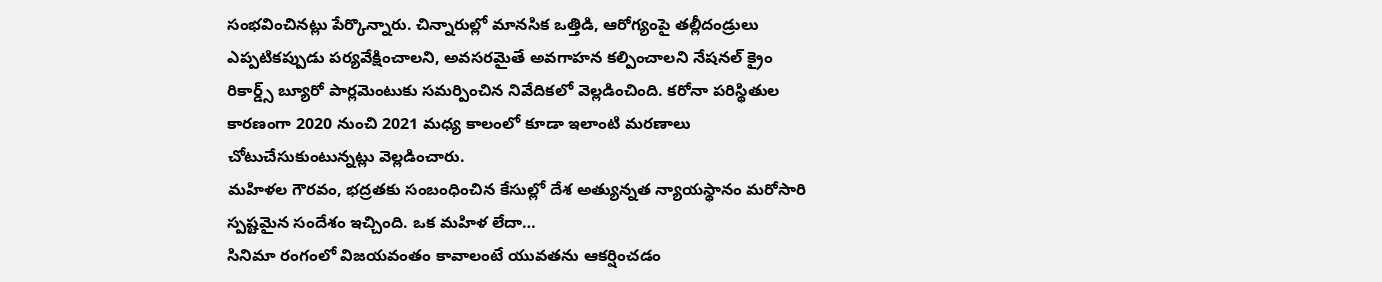సంభవించినట్లు పేర్కొన్నారు. చిన్నారుల్లో మానసిక ఒత్తిడి, ఆరోగ్యంపై తల్లీదండ్రులు ఎప్పటికప్పుడు పర్యవేక్షించాలని, అవసరమైతే అవగాహన కల్పించాలని నేషనల్ క్రైం రికార్డ్స్ బ్యూరో పార్లమెంటుకు సమర్పించిన నివేదికలో వెల్లడించింది. కరోనా పరిస్థితుల కారణంగా 2020 నుంచి 2021 మధ్య కాలంలో కూడా ఇలాంటి మరణాలు చోటుచేసుకుంటున్నట్లు వెల్లడించారు.
మహిళల గౌరవం, భద్రతకు సంబంధించిన కేసుల్లో దేశ అత్యున్నత న్యాయస్థానం మరోసారి స్పష్టమైన సందేశం ఇచ్చింది. ఒక మహిళ లేదా…
సినిమా రంగంలో విజయవంతం కావాలంటే యువతను ఆకర్షించడం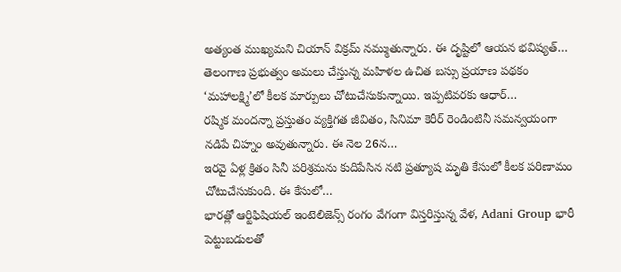అత్యంత ముఖ్యమని చియాన్ విక్రమ్ నమ్ముతున్నారు. ఈ దృష్టిలో ఆయన భవిష్యత్…
తెలంగాణ ప్రభుత్వం అమలు చేస్తున్న మహిళల ఉచిత బస్సు ప్రయాణ పథకం ‘మహాలక్ష్మి’లో కీలక మార్పులు చోటుచేసుకున్నాయి. ఇప్పటివరకు ఆధార్…
రష్మిక మందన్నా ప్రస్తుతం వ్యక్తిగత జీవితం, సినిమా కెరీర్ రెండింటినీ సమన్వయంగా నడిపే చిహ్నం అవుతున్నారు. ఈ నెల 26న…
ఇరవై ఏళ్ల క్రితం సినీ పరిశ్రమను కుదిపేసిన నటి ప్రత్యూష మృతి కేసులో కీలక పరిణామం చోటుచేసుకుంది. ఈ కేసులో…
భారత్లో ఆర్టిఫిషియల్ ఇంటెలిజెన్స్ రంగం వేగంగా విస్తరిస్తున్న వేళ, Adani Group భారీ పెట్టుబడులతో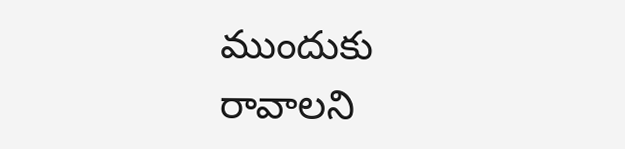ముందుకు రావాలని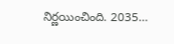నిర్ణయించింది. 2035…